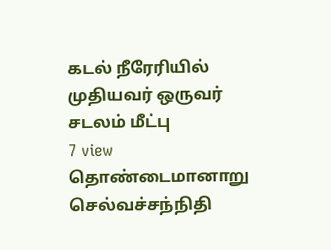கடல் நீரேரியில் முதியவர் ஒருவர் சடலம் மீட்பு
7 view
தொண்டைமானாறு செல்வச்சந்நிதி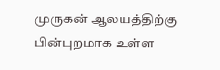முருகன் ஆலயத்திற்கு பின்புறமாக உள்ள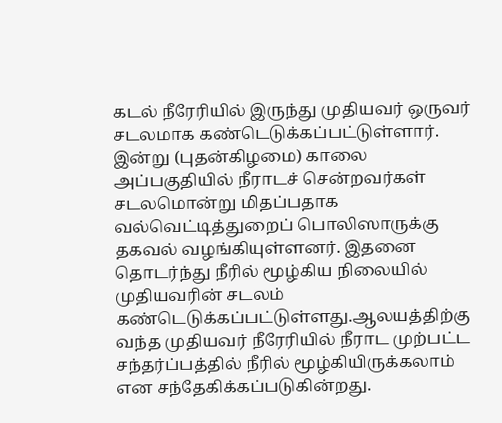கடல் நீரேரியில் இருந்து முதியவர் ஒருவர் சடலமாக கண்டெடுக்கப்பட்டுள்ளார். இன்று (புதன்கிழமை) காலை அப்பகுதியில் நீராடச் சென்றவர்கள் சடலமொன்று மிதப்பதாக வல்வெட்டித்துறைப் பொலிஸாருக்கு தகவல் வழங்கியுள்ளனர். இதனை தொடர்ந்து நீரில் மூழ்கிய நிலையில் முதியவரின் சடலம் கண்டெடுக்கப்பட்டுள்ளது.ஆலயத்திற்கு வந்த முதியவர் நீரேரியில் நீராட முற்பட்ட சந்தர்ப்பத்தில் நீரில் மூழ்கியிருக்கலாம் என சந்தேகிக்கப்படுகின்றது.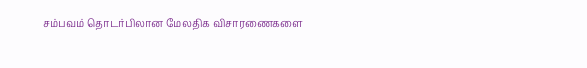சம்பவம் தொடர்பிலான மேலதிக விசாரணைகளை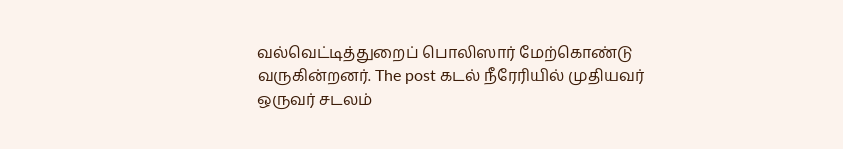வல்வெட்டித்துறைப் பொலிஸார் மேற்கொண்டு வருகின்றனர். The post கடல் நீரேரியில் முதியவர் ஒருவர் சடலம்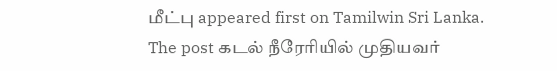மீட்பு appeared first on Tamilwin Sri Lanka.
The post கடல் நீரேரியில் முதியவர்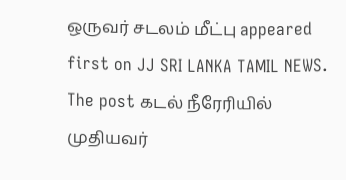ஒருவர் சடலம் மீட்பு appeared first on JJ SRI LANKA TAMIL NEWS.
The post கடல் நீரேரியில் முதியவர்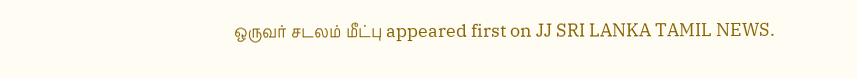ஒருவர் சடலம் மீட்பு appeared first on JJ SRI LANKA TAMIL NEWS.